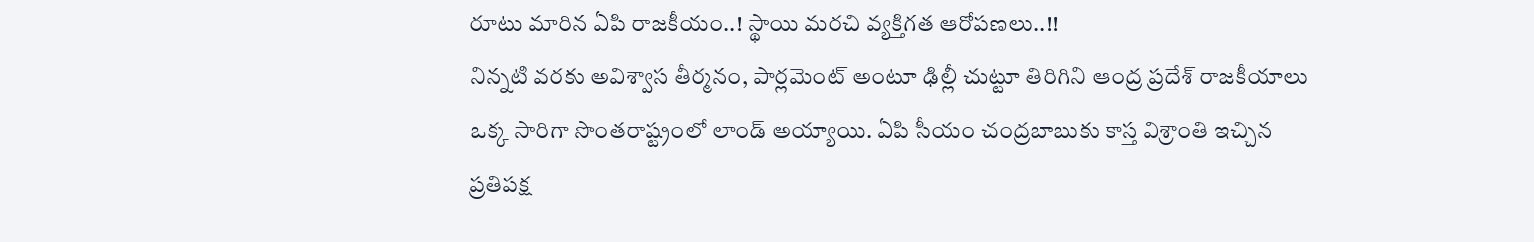రూటు మారిన ఏపి రాజకీయం..! స్థాయి మరచి వ్యక్తిగత ఆరోపణలు..!!
నిన్నటి వరకు అవిశ్వాస తీర్మనం, పార్లమెంట్ అంటూ ఢిల్లీ చుట్టూ తిరిగిని ఆంద్ర ప్రదేశ్ రాజకీయాలు ఒక్క సారిగా సొంతరాష్ట్రంలో లాండ్ అయ్యాయి. ఏపి సీయం చంద్రబాబుకు కాస్త విశ్రాంతి ఇచ్చిన ప్రతిపక్ష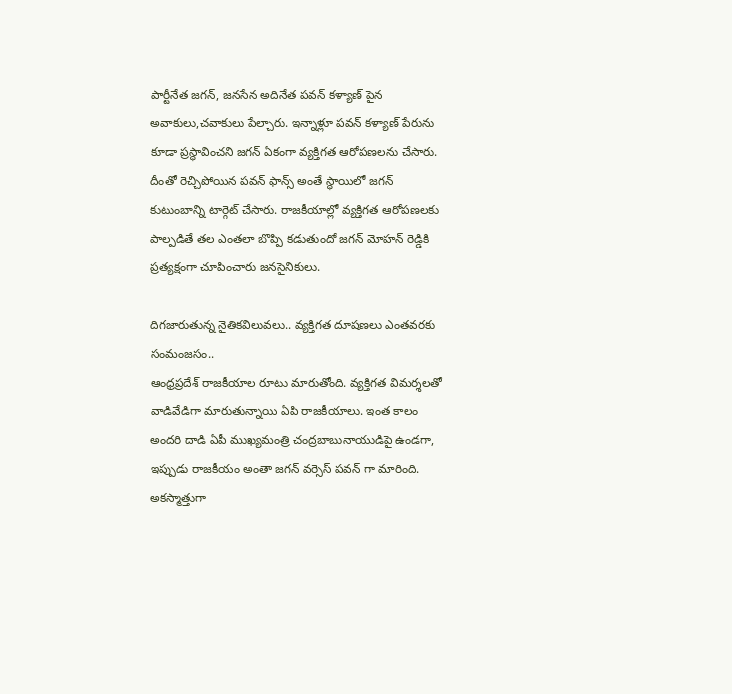పార్టీనేత జగన్, జనసేన అదినేత పవన్ కళ్యాణ్ పైన అవాకులు,చవాకులు పేల్చారు. ఇన్నాళ్లూ పవన్ కళ్యాణ్ పేరును కూడా ప్రస్థావించని జగన్ ఏకంగా వ్యక్తిగత ఆరోపణలను చేసారు. దీంతో రెచ్చిపోయిన పవన్ ఫాన్స్ అంతే స్థాయిలో జగన్ కుటుంబాన్ని టార్గెట్ చేసారు. రాజకీయాల్లో వ్యక్తిగత ఆరోపణలకు పాల్పడితే తల ఎంతలా బొప్పి కడుతుందో జగన్ మోహన్ రెడ్డికి ప్రత్యక్షంగా చూపించారు జనసైనికులు.

దిగజారుతున్న నైతికవిలువలు.. వ్యక్తిగత దూషణలు ఎంతవరకు సంమంజసం..
ఆంధ్రప్రదేశ్ రాజకీయాల రూటు మారుతోంది. వ్యక్తిగత విమర్శలతో వాడివేడిగా మారుతున్నాయి ఏపి రాజకీయాలు. ఇంత కాలం అందరి దాడి ఏపీ ముఖ్యమంత్రి చంద్రబాబునాయుడిపై ఉండగా, ఇప్పుడు రాజకీయం అంతా జగన్ వర్సెస్ పవన్ గా మారింది. అకస్మాత్తుగా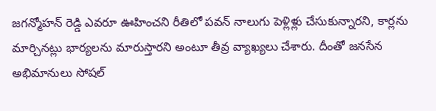జగన్మోహన్ రెడ్డి ఎవరూ ఊహించని రీతిలో పవన్ నాలుగు పెళ్లిళ్లు చేసుకున్నారని, కార్లను మార్చినట్లు భార్యలను మారుస్తారని అంటూ తీవ్ర వ్యాఖ్యలు చేశారు. దీంతో జనసేన అభిమానులు సోషల్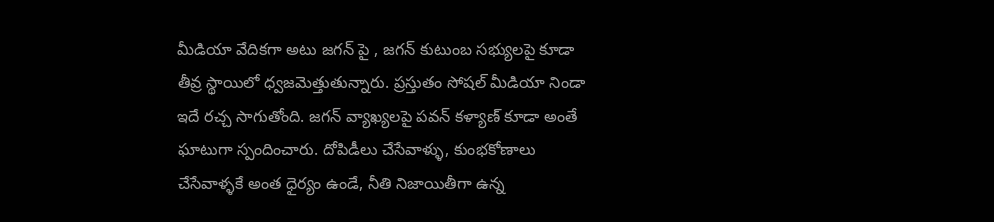మీడియా వేదికగా అటు జగన్ పై , జగన్ కుటుంబ సభ్యులపై కూడా తీవ్ర స్థాయిలో ధ్వజమెత్తుతున్నారు. ప్రస్తుతం సోషల్ మీడియా నిండా ఇదే రచ్చ సాగుతోంది. జగన్ వ్యాఖ్యలపై పవన్ కళ్యాణ్ కూడా అంతే ఘాటుగా స్పందించారు. దోపిడీలు చేసేవాళ్ళు, కుంభకోణాలు చేసేవాళ్ళకే అంత ధైర్యం ఉండే, నీతి నిజాయితీగా ఉన్న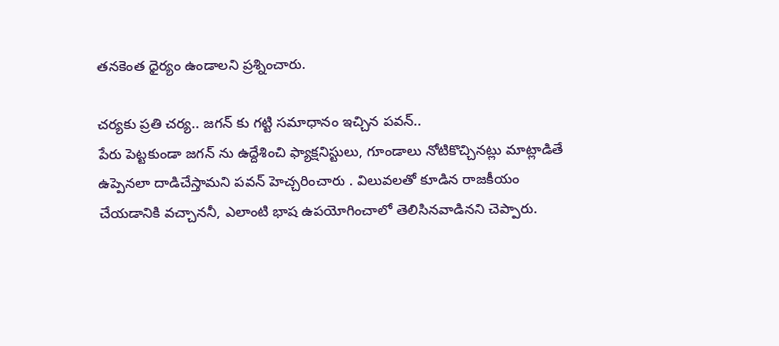తనకెంత ధైర్యం ఉండాలని ప్రశ్నించారు.

చర్యకు ప్రతి చర్య.. జగన్ కు గట్టి సమాధానం ఇచ్చిన పవన్..
పేరు పెట్టకుండా జగన్ ను ఉద్దేశించి ఫ్యాక్షనిస్టులు, గూండాలు నోటికొచ్చినట్లు మాట్లాడితే ఉప్పెనలా దాడిచేస్తామని పవన్ హెచ్చరించారు . విలువలతో కూడిన రాజకీయం చేయడానికి వచ్చాననీ, ఎలాంటి భాష ఉపయోగించాలో తెలిసినవాడినని చెప్పారు.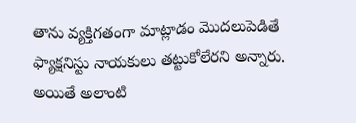తాను వ్యక్తిగతంగా మాట్లాడం మొదలుపెడితే ఫ్యాక్షనిస్టు నాయకులు తట్టుకోలేరని అన్నారు. అయితే అలాంటి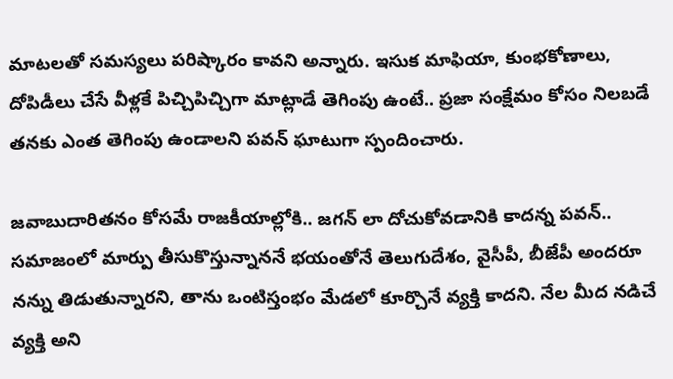మాటలతో సమస్యలు పరిష్కారం కావని అన్నారు. ఇసుక మాఫియా, కుంభకోణాలు, దోపిడీలు చేసే వీళ్లకే పిచ్చిపిచ్చిగా మాట్లాడే తెగింపు ఉంటే.. ప్రజా సంక్షేమం కోసం నిలబడే తనకు ఎంత తెగింపు ఉండాలని పవన్ ఘాటుగా స్పందించారు.

జవాబుదారితనం కోసమే రాజకీయాల్లోకి.. జగన్ లా దోచుకోవడానికి కాదన్న పవన్..
సమాజంలో మార్పు తీసుకొస్తున్నాననే భయంతోనే తెలుగుదేశం, వైసీపీ, బీజేపీ అందరూ నన్ను తిడుతున్నారని, తాను ఒంటిస్తంభం మేడలో కూర్చొనే వ్యక్తి కాదని. నేల మీద నడిచే వ్యక్తి అని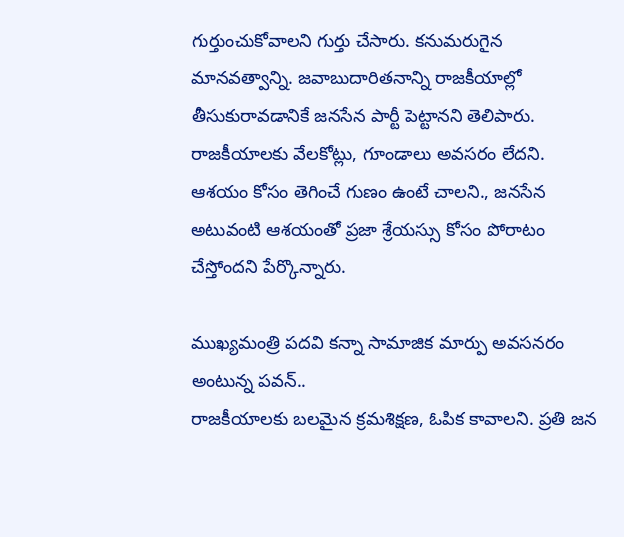గుర్తుంచుకోవాలని గుర్తు చేసారు. కనుమరుగైన మానవత్వాన్ని. జవాబుదారితనాన్ని రాజకీయాల్లో తీసుకురావడానికే జనసేన పార్టీ పెట్టానని తెలిపారు. రాజకీయాలకు వేలకోట్లు, గూండాలు అవసరం లేదని. ఆశయం కోసం తెగించే గుణం ఉంటే చాలని., జనసేన అటువంటి ఆశయంతో ప్రజా శ్రేయస్సు కోసం పోరాటం చేస్తోందని పేర్కొన్నారు.

ముఖ్యమంత్రి పదవి కన్నా సామాజిక మార్పు అవసనరం అంటున్న పవన్..
రాజకీయాలకు బలమైన క్రమశిక్షణ, ఓపిక కావాలని. ప్రతి జన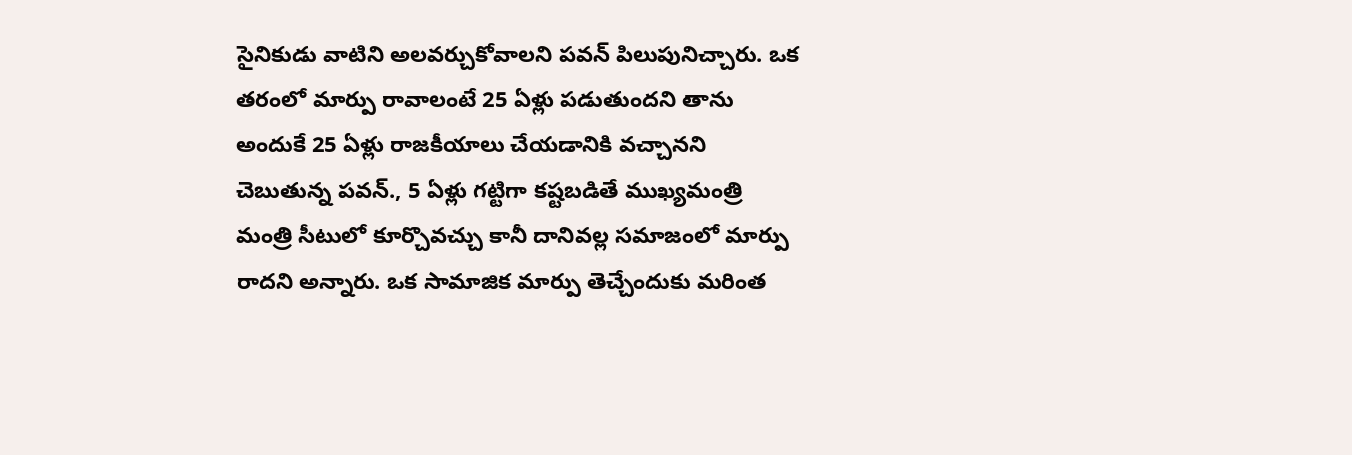సైనికుడు వాటిని అలవర్చుకోవాలని పవన్ పిలుపునిచ్చారు. ఒక తరంలో మార్పు రావాలంటే 25 ఏళ్లు పడుతుందని తాను అందుకే 25 ఏళ్లు రాజకీయాలు చేయడానికి వచ్చానని చెబుతున్న పవన్., 5 ఏళ్లు గట్టిగా కష్టబడితే ముఖ్యమంత్రి మంత్రి సీటులో కూర్చొవచ్చు కానీ దానివల్ల సమాజంలో మార్పు రాదని అన్నారు. ఒక సామాజిక మార్పు తెచ్చేందుకు మరింత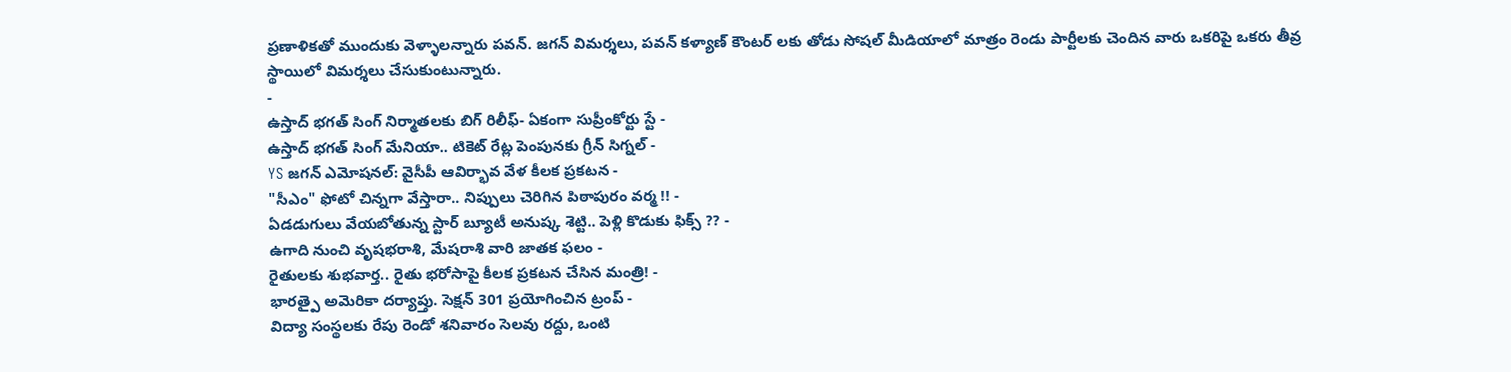ప్రణాళికతో ముందుకు వెళ్ళాలన్నారు పవన్. జగన్ విమర్శలు, పవన్ కళ్యాణ్ కౌంటర్ లకు తోడు సోషల్ మీడియాలో మాత్రం రెండు పార్టీలకు చెందిన వారు ఒకరిపై ఒకరు తీవ్ర స్థాయిలో విమర్శలు చేసుకుంటున్నారు.
-
ఉస్తాద్ భగత్ సింగ్ నిర్మాతలకు బిగ్ రిలీఫ్- ఏకంగా సుప్రీంకోర్టు స్టే -
ఉస్తాద్ భగత్ సింగ్ మేనియా.. టికెట్ రేట్ల పెంపునకు గ్రీన్ సిగ్నల్ -
YS జగన్ ఎమోషనల్: వైసీపీ ఆవిర్భావ వేళ కీలక ప్రకటన -
"సీఎం" ఫోటో చిన్నగా వేస్తారా.. నిప్పులు చెరిగిన పిఠాపురం వర్మ !! -
ఏడడుగులు వేయబోతున్న స్టార్ బ్యూటీ అనుష్క శెట్టి.. పెళ్లి కొడుకు ఫిక్స్ ?? -
ఉగాది నుంచి వృషభరాశి, మేషరాశి వారి జాతక ఫలం -
రైతులకు శుభవార్త.. రైతు భరోసాపై కీలక ప్రకటన చేసిన మంత్రి! -
భారత్పై అమెరికా దర్యాప్తు. సెక్షన్ 301 ప్రయోగించిన ట్రంప్ -
విద్యా సంస్థలకు రేపు రెండో శనివారం సెలవు రద్దు, ఒంటి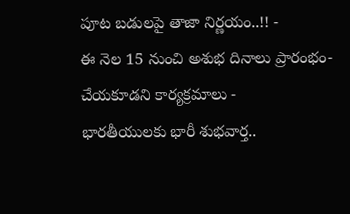పూట బడులపై తాజా నిర్ణయం..!! -
ఈ నెల 15 నుంచి అశుభ దినాలు ప్రారంభం- చేయకూడని కార్యక్రమాలు -
భారతీయులకు భారీ శుభవార్త..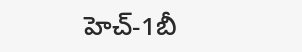హెచ్-1బీ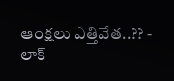ఆంక్షలు ఎత్తివేత..?? -
లాక్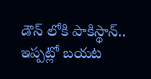డౌన్ లోకి పాకిస్థాన్.. ఇప్పట్లో బయట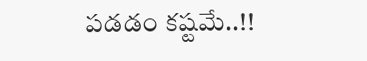పడడం కష్టమే..!!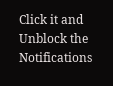Click it and Unblock the Notifications